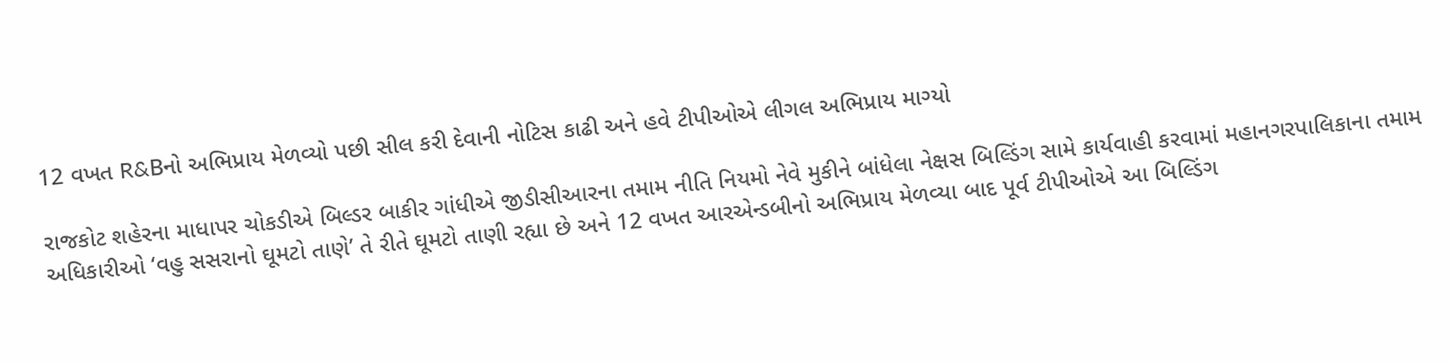12 વખત R&Bનો અભિપ્રાય મેળવ્યો પછી સીલ કરી દેવાની નોટિસ કાઢી અને હવે ટીપીઓએ લીગલ અભિપ્રાય માગ્યો

રાજકોટ શહેરના માધાપર ચોકડીએ બિલ્ડર બાકીર ગાંધીએ જીડીસીઆરના તમામ નીતિ નિયમો નેવે મુકીને બાંધેલા નેક્ષસ બિલ્ડિંગ સામે કાર્યવાહી કરવામાં મહાનગરપાલિકાના તમામ અધિકારીઓ ‘વહુ સસરાનો ઘૂમટો તાણે’ તે રીતે ઘૂમટો તાણી રહ્યા છે અને 12 વખત આરએન્ડબીનો અભિપ્રાય મેળવ્યા બાદ પૂર્વ ટીપીઓએ આ બિલ્ડિંગ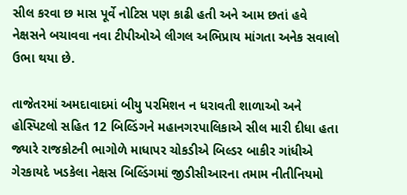સીલ કરવા છ માસ પૂર્વે નોટિસ પણ કાઢી હતી અને આમ છતાં હવે નેક્ષસને બચાવવા નવા ટીપીઓએ લીગલ અભિપ્રાય માંગતા અનેક સવાલો ઉભા થયા છે.

તાજેતરમાં અમદાવાદમાં બીયુ પરમિશન ન ધરાવતી શાળાઓ અને હોસ્પિટલો સહિત 12 બિલ્ડિંગને મહાનગરપાલિકાએ સીલ મારી દીધા હતા જ્યારે રાજકોટની ભાગોળે માધાપર ચોકડીએ બિલ્ડર બાકીર ગાંધીએ ગેરકાયદે ખડકેલા નેક્ષસ બિલ્ડિંગમાં જીડીસીઆરના તમામ નીતીનિયમો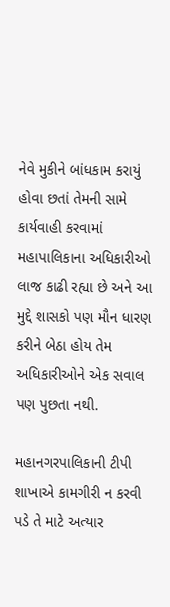નેવે મુકીને બાંધકામ કરાયું હોવા છતાં તેમની સામે કાર્યવાહી કરવામાં મહાપાલિકાના અધિકારીઓ લાજ કાઢી રહ્યા છે અને આ મુદ્દે શાસકો પણ મૌન ધારણ કરીને બેઠા હોય તેમ અધિકારીઓને એક સવાલ પણ પુછતા નથી.

મહાનગરપાલિકાની ટીપી શાખાએ કામગીરી ન કરવી પડે તે માટે અત્યાર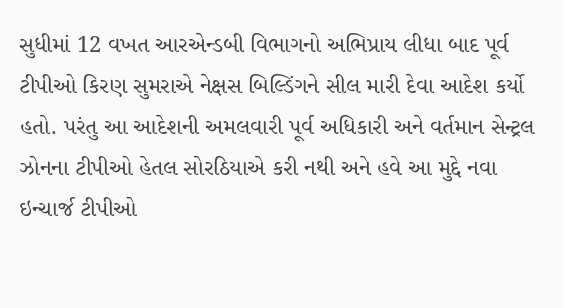સુધીમાં 12 વખત આરએન્ડબી વિભાગનો અભિપ્રાય લીધા બાદ પૂર્વ ટીપીઓ કિરણ સુમરાએ નેક્ષસ બિલ્ડિંગને સીલ મારી દેવા આદેશ કર્યો હતો. પરંતુ આ આદેશની અમલવારી પૂર્વ અધિકારી અને વર્તમાન સેન્ટ્રલ ઝોનના ટીપીઓ હેતલ સોરઠિયાએ કરી નથી અને હવે આ મુદ્દે નવા ઇન્ચાર્જ ટીપીઓ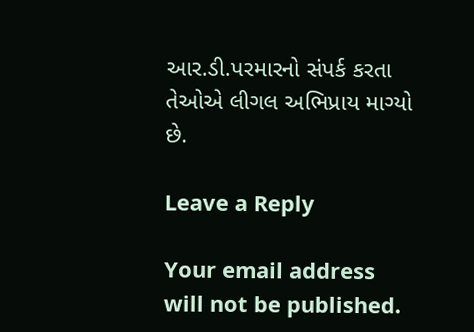આર.ડી.પરમારનો સંપર્ક કરતા તેઓએ લીગલ અભિપ્રાય માગ્યો છે.

Leave a Reply

Your email address will not be published.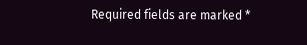Required fields are marked *